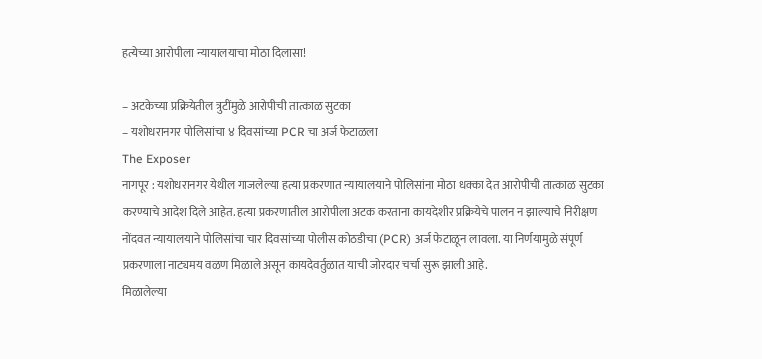हत्येच्या आरोपीला न्यायालयाचा मोठा दिलासा!

– अटकेच्या प्रक्रियेतील त्रुटींमुळे आरोपीची तात्काळ सुटका
– यशोधरानगर पोलिसांचा ४ दिवसांच्या PCR चा अर्ज फेटाळला
The Exposer
नागपूर : यशोधरानगर येथील गाजलेल्या हत्या प्रकरणात न्यायालयाने पोलिसांना मोठा धक्का देत आरोपीची तात्काळ सुटका करण्याचे आदेश दिले आहेत. हत्या प्रकरणातील आरोपीला अटक करताना कायदेशीर प्रक्रियेचे पालन न झाल्याचे निरीक्षण नोंदवत न्यायालयाने पोलिसांचा चार दिवसांच्या पोलीस कोठडीचा (PCR) अर्ज फेटाळून लावला. या निर्णयामुळे संपूर्ण प्रकरणाला नाट्यमय वळण मिळाले असून कायदेवर्तुळात याची जोरदार चर्चा सुरू झाली आहे.
मिळालेल्या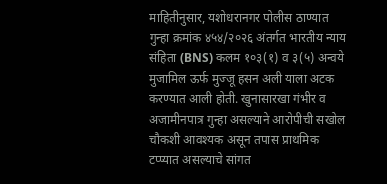माहितीनुसार, यशोधरानगर पोलीस ठाण्यात गुन्हा क्रमांक ४५४/२०२६ अंतर्गत भारतीय न्याय संहिता (BNS) कलम १०३(१) व ३(५) अन्वये मुजामिल ऊर्फ मुज्जू हसन अली याला अटक करण्यात आली होती. खुनासारखा गंभीर व अजामीनपात्र गुन्हा असल्याने आरोपीची सखोल चौकशी आवश्यक असून तपास प्राथमिक टप्प्यात असल्याचे सांगत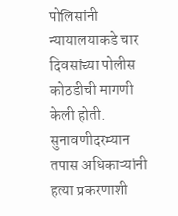पोलिसांनी न्यायालयाकडे चार दिवसांच्या पोलीस कोठडीची मागणी केली होती.
सुनावणीदरम्यान तपास अधिकाऱ्यांनी हत्या प्रकरणाशी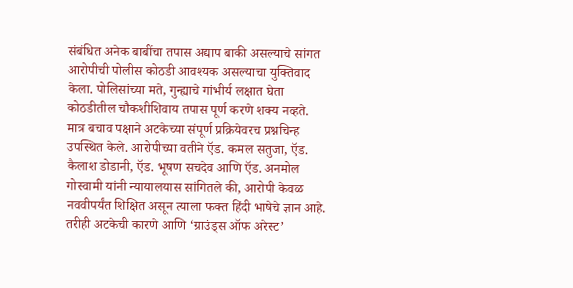संबंधित अनेक बाबींचा तपास अद्याप बाकी असल्याचे सांगत आरोपीची पोलीस कोठडी आवश्यक असल्याचा युक्तिवाद केला. पोलिसांच्या मते, गुन्ह्याचे गांभीर्य लक्षात घेता कोठडीतील चौकशीशिवाय तपास पूर्ण करणे शक्य नव्हते.
मात्र बचाव पक्षाने अटकेच्या संपूर्ण प्रक्रियेवरच प्रश्नचिन्ह उपस्थित केले. आरोपीच्या वतीने ऍड. कमल सतुजा, ऍड. कैलाश डोडानी, ऍड. भूषण सचदेव आणि ऍड. अनमोल गोस्वामी यांनी न्यायालयास सांगितले की, आरोपी केवळ नववीपर्यंत शिक्षित असून त्याला फक्त हिंदी भाषेचे ज्ञान आहे. तरीही अटकेची कारणे आणि ‘ग्राउंड्स ऑफ अरेस्ट’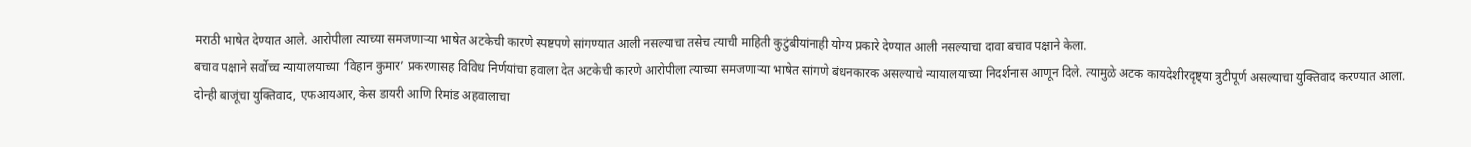मराठी भाषेत देण्यात आले. आरोपीला त्याच्या समजणाऱ्या भाषेत अटकेची कारणे स्पष्टपणे सांगण्यात आली नसल्याचा तसेच त्याची माहिती कुटुंबीयांनाही योग्य प्रकारे देण्यात आली नसल्याचा दावा बचाव पक्षाने केला.
बचाव पक्षाने सर्वोच्च न्यायालयाच्या ‘विहान कुमार’ प्रकरणासह विविध निर्णयांचा हवाला देत अटकेची कारणे आरोपीला त्याच्या समजणाऱ्या भाषेत सांगणे बंधनकारक असल्याचे न्यायालयाच्या निदर्शनास आणून दिले. त्यामुळे अटक कायदेशीरदृष्ट्या त्रुटीपूर्ण असल्याचा युक्तिवाद करण्यात आला.
दोन्ही बाजूंचा युक्तिवाद, एफआयआर, केस डायरी आणि रिमांड अहवालाचा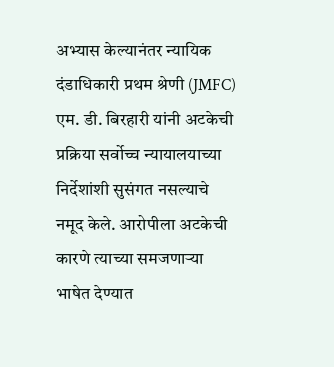अभ्यास केल्यानंतर न्यायिक दंडाधिकारी प्रथम श्रेणी (JMFC) एम. डी. बिरहारी यांनी अटकेची प्रक्रिया सर्वोच्च न्यायालयाच्या निर्देशांशी सुसंगत नसल्याचे नमूद केले. आरोपीला अटकेची कारणे त्याच्या समजणाऱ्या भाषेत देण्यात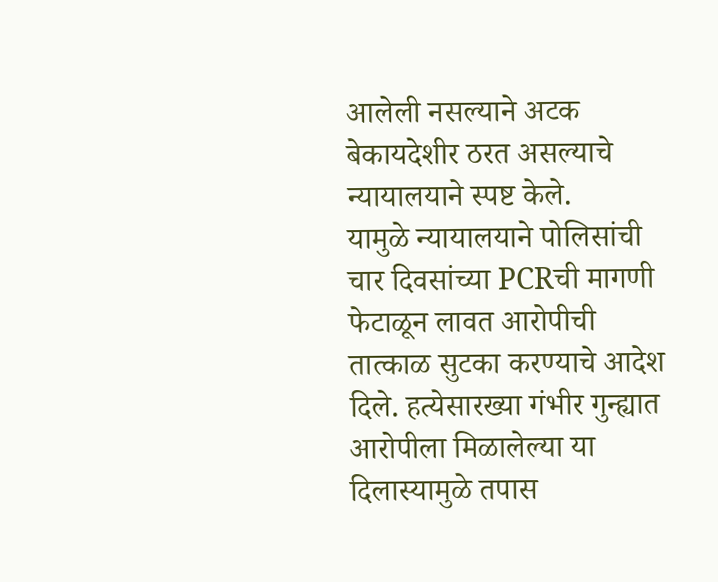आलेली नसल्याने अटक बेकायदेशीर ठरत असल्याचे न्यायालयाने स्पष्ट केले.
यामुळे न्यायालयाने पोलिसांची चार दिवसांच्या PCRची मागणी फेटाळून लावत आरोपीची तात्काळ सुटका करण्याचे आदेश दिले. हत्येसारख्या गंभीर गुन्ह्यात आरोपीला मिळालेल्या या दिलास्यामुळे तपास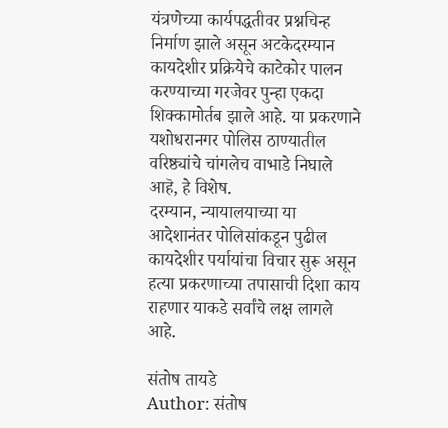यंत्रणेच्या कार्यपद्धतीवर प्रश्नचिन्ह निर्माण झाले असून अटकेदरम्यान कायदेशीर प्रक्रियेचे काटेकोर पालन करण्याच्या गरजेवर पुन्हा एकदा शिक्कामोर्तब झाले आहे. या प्रकरणाने यशोधरानगर पोलिस ठाण्यातील वरिष्ठ्यांचे चांगलेच वाभाडे निघाले आहॆ, हे विशेष.
दरम्यान, न्यायालयाच्या या आदेशानंतर पोलिसांकडून पुढील कायदेशीर पर्यायांचा विचार सुरू असून हत्या प्रकरणाच्या तपासाची दिशा काय राहणार याकडे सर्वांचे लक्ष लागले आहे.

संतोष तायडे
Author: संतोष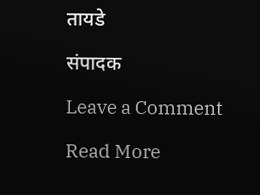तायडे

संपादक

Leave a Comment

Read More